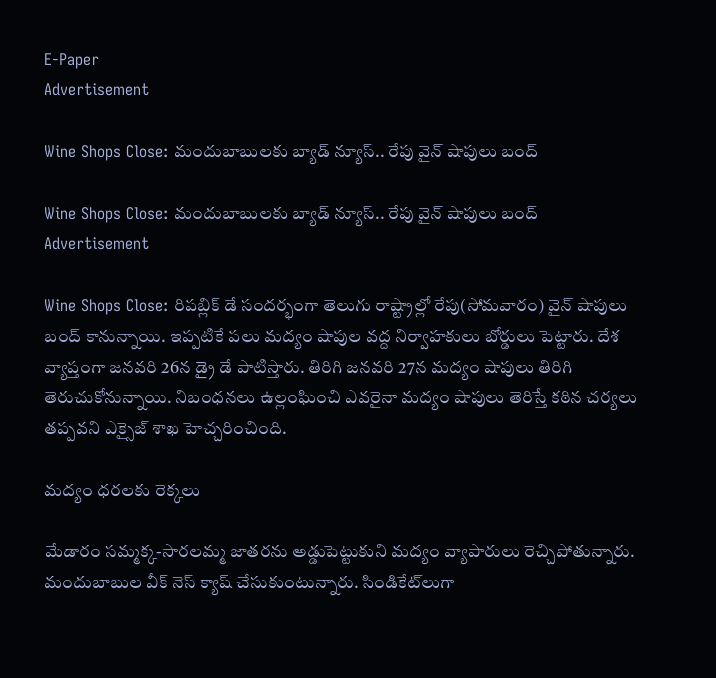E-Paper
Advertisement

Wine Shops Close: మందుబాబులకు బ్యాడ్ న్యూస్.. రేపు వైన్ షాపులు బంద్

Wine Shops Close: మందుబాబులకు బ్యాడ్ న్యూస్.. రేపు వైన్ షాపులు బంద్
Advertisement

Wine Shops Close: రిపబ్లిక్ డే సందర్భంగా తెలుగు రాష్ట్రాల్లో రేపు(సోమవారం) వైన్ షాపులు బంద్ కానున్నాయి. ఇప్పటికే పలు మద్యం షాపుల వద్ద నిర్వాహకులు బోర్డులు పెట్టారు. దేశ వ్యాప్తంగా జనవరి 26న డ్రై డే పాటిస్తారు. తిరిగి జనవరి 27న మద్యం షాపులు తిరిగి తెరుచుకోనున్నాయి. నిబంధనలు ఉల్లంఘించి ఎవరైనా మద్యం షాపులు తెరిస్తే కఠిన చర్యలు తప్పవని ఎక్సైజ్ శాఖ హెచ్చరించింది.

మద్యం ధరలకు రెక్కలు

మేడారం సమ్మక్క-సారలమ్మ జాతరను అడ్డుపెట్టుకుని మద్యం వ్యాపారులు రెచ్చిపోతున్నారు. మందుబాబుల వీక్ నెస్ క్యాష్ చేసుకుంటున్నారు. సిండికేట్‌లుగా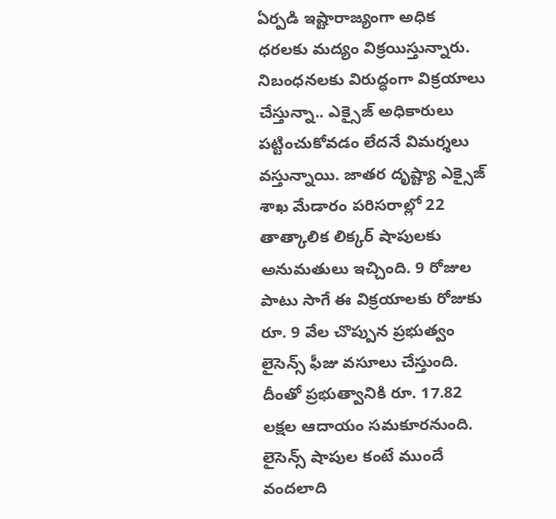ఏర్పడి ఇష్టారాజ్యంగా అధిక ధరలకు మద్యం విక్రయిస్తున్నారు. నిబంధనలకు విరుద్ధంగా విక్రయాలు చేస్తున్నా.. ఎక్సైజ్ అధికారులు పట్టించుకోవడం లేదనే విమర్శలు వస్తున్నాయి. జాతర దృష్ట్యా ఎక్సైజ్ శాఖ మేడారం పరిసరాల్లో 22 తాత్కాలిక లిక్కర్ షాపులకు అనుమతులు ఇచ్చింది. 9 రోజుల పాటు సాగే ఈ విక్రయాలకు రోజుకు రూ. 9 వేల చొప్పున ప్రభుత్వం లైసెన్స్ ఫీజు వసూలు చేస్తుంది. దీంతో ప్రభుత్వానికి రూ. 17.82 లక్షల ఆదాయం సమకూరనుంది. లైసెన్స్ షాపుల కంటే ముందే వందలాది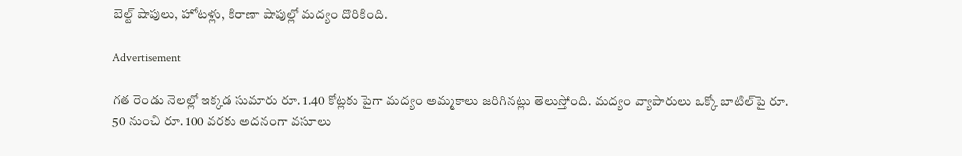బెల్ట్ షాపులు, హోటళ్లు, కిరాణా షాపుల్లో మద్యం దొరికింది.

Advertisement

గత రెండు నెలల్లో ఇక్కడ సుమారు రూ. 1.40 కోట్లకు పైగా మద్యం అమ్మకాలు జరిగినట్లు తెలుస్తోంది. మద్యం వ్యాపారులు ఒక్కో బాటిల్‌పై రూ. 50 నుంచి రూ. 100 వరకు అదనంగా వసూలు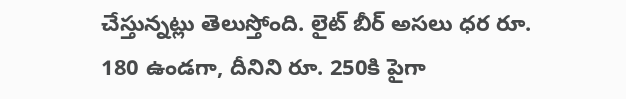చేస్తున్నట్లు తెలుస్తోంది. లైట్ బీర్ అసలు ధర రూ. 180 ఉండగా, దీనిని రూ. 250కి పైగా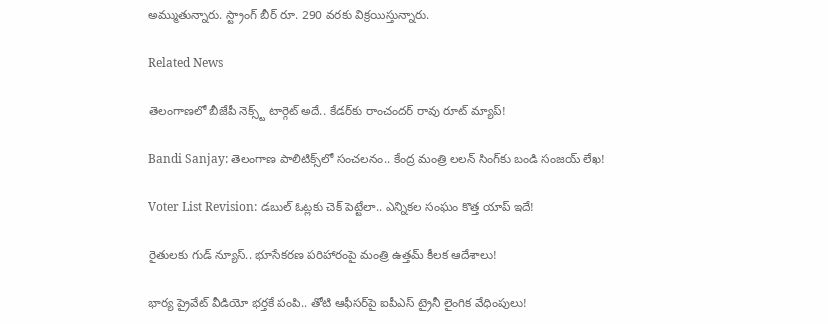అమ్ముతున్నారు. స్ట్రాంగ్ బీర్ రూ. 290 వరకు విక్రయిస్తున్నారు.

Related News

తెలంగాణలో బీజేపీ నెక్స్ట్ టార్గెట్ అదే.. కేడర్‌కు రాంచందర్ రావు రూట్ మ్యాప్!

Bandi Sanjay: తెలంగాణ పాలిటిక్స్‌లో సంచలనం.. కేంద్ర మంత్రి లలన్ సింగ్‌కు బండి సంజయ్ లేఖ!

Voter List Revision: డబుల్ ఓట్లకు చెక్ పెట్టేలా.. ఎన్నికల సంఘం కొత్త యాప్ ఇదే!

రైతులకు గుడ్ న్యూస్.. భూసేకరణ పరిహారంపై మంత్రి ఉత్తమ్ కీలక ఆదేశాలు!

భార్య ప్రైవేట్ వీడియో భర్తకే పంపి.. తోటి ఆఫీసర్‌పై ఐపీఎస్ ట్రైనీ లైంగిక వేధింపులు!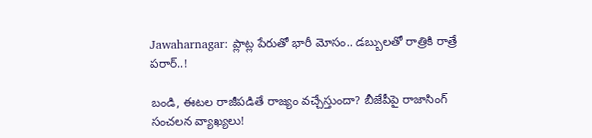Jawaharnagar: ప్లాట్ల పేరుతో భారీ మోసం.. డబ్బులతో రాత్రికి రాత్రే పరార్..!

బండి, ఈటల రాజీపడితే రాజ్యం వచ్చేస్తుందా? బీజేపీపై రాజాసింగ్ సంచలన వ్యాఖ్యలు!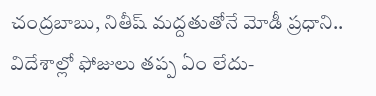చంద్రబాబు, నితీష్ మద్దతుతోనే మోడీ ప్రధాని.. విదేశాల్లో ఫోజులు తప్ప ఏం లేదు-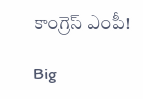కాంగ్రెస్ ఎంపీ!

Big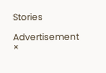Stories

Advertisement
×